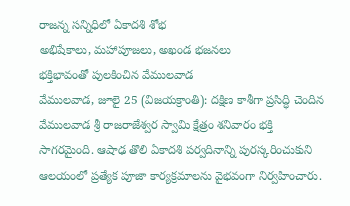రాజన్న సన్నిధిలో ఏకాదశి శోభ
అభిషేకాలు, మహాపూజలు, అఖండ భజనలు
భక్తిభావంతో పులకించిన వేములవాడ
వేములవాడ, జూలై 25 (విజయక్రాంతి): దక్షిణ కాశీగా ప్రసిద్ధి చెందిన వేములవాడ శ్రీ రాజరాజేశ్వర స్వామి క్షేత్రం శనివారం భక్తి సాగరమైంది. ఆషాఢ తొలి ఏకాదశి పర్వదినాన్ని పురస్కరించుకుని ఆలయంలో ప్రత్యేక పూజా కార్యక్రమాలను వైభవంగా నిర్వహించారు.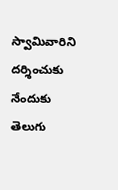స్వామివారిని దర్శించుకు నేందుకు తెలుగు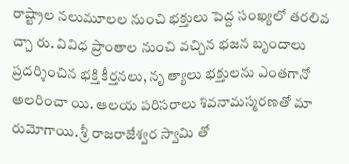రాష్ట్రాల నలుమూలల నుంచి భక్తులు పెద్ద సంఖ్యలో తరలివ చ్చా రు. వివిధ ప్రాంతాల నుంచి వచ్చిన భజన బృందాలు ప్రదర్శించిన భక్తి కీర్తనలు, నృ త్యాలు భక్తులను ఎంతగానో అలరించా యి. ఆలయ పరిసరాలు శివనామస్మరణతో మా రుమోగాయి. శ్రీ రాజరాజేశ్వర స్వామి తో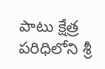పాటు క్షేత్ర పరిధిలోని శ్రీ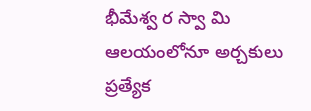భీమేశ్వ ర స్వా మి ఆలయంలోనూ అర్చకులు ప్రత్యేక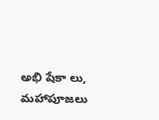అభి షేకా లు, మహాపూజలు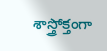శాస్త్రోక్తంగా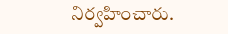నిర్వహించారు.